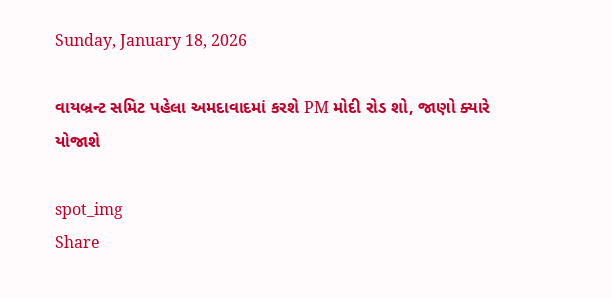Sunday, January 18, 2026

વાયબ્રન્ટ સમિટ પહેલા અમદાવાદમાં કરશે PM મોદી રોડ શો, જાણો ક્યારે યોજાશે

spot_img
Share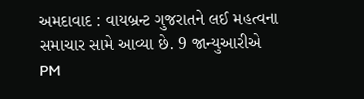અમદાવાદ : વાયબ્રન્ટ ગુજરાતને લઈ મહત્વના સમાચાર સામે આવ્યા છે. 9 જાન્યુઆરીએ PM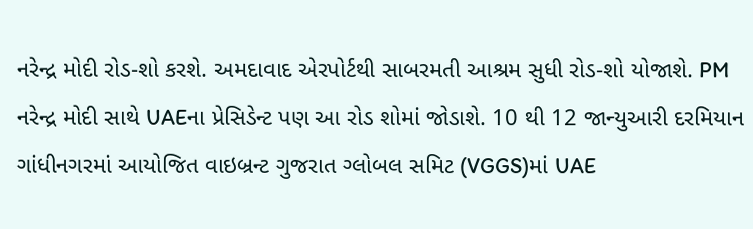નરેન્દ્ર મોદી રોડ-શો કરશે. અમદાવાદ એરપોર્ટથી સાબરમતી આશ્રમ સુધી રોડ-શો યોજાશે. PM નરેન્દ્ર મોદી સાથે UAEના પ્રેસિડેન્ટ પણ આ રોડ શોમાં જોડાશે. 10 થી 12 જાન્યુઆરી દરમિયાન ગાંધીનગરમાં આયોજિત વાઇબ્રન્ટ ગુજરાત ગ્લોબલ સમિટ (VGGS)માં UAE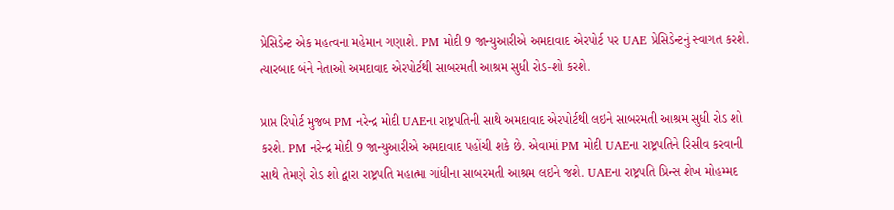પ્રેસિડેન્ટ એક મહત્વના મહેમાન ગણાશે. PM મોદી 9 જાન્યુઆરીએ અમદાવાદ એરપોર્ટ પર UAE પ્રેસિડેન્ટનું સ્વાગત કરશે. ત્યારબાદ બંને નેતાઓ અમદાવાદ એરપોર્ટથી સાબરમતી આશ્રમ સુધી રોડ-શો કરશે.

પ્રાપ્ત રિપોર્ટ મુજબ PM નરેન્દ્ર મોદી UAEના રાષ્ટ્રપતિની સાથે અમદાવાદ એરપોર્ટથી લઇને સાબરમતી આશ્રમ સુધી રોડ શો કરશે. PM નરેન્દ્ર મોદી 9 જાન્યુઆરીએ અમદાવાદ પહોંચી શકે છે. એવામાં PM મોદી UAEના રાષ્ટ્રપતિને રિસીવ કરવાની સાથે તેમણે રોડ શો દ્વારા રાષ્ટ્રપતિ મહાત્મા ગાંધીના સાબરમતી આશ્રમ લઇને જશે. UAEના રાષ્ટ્રપતિ પ્રિન્સ શેખ મોહમ્મદ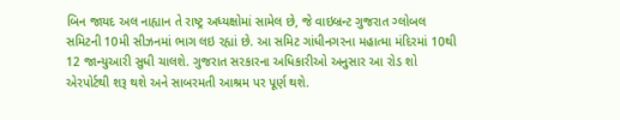બિન જાયદ અલ નાહ્યાન તે રાષ્ટ્ર અધ્યક્ષોમાં સામેલ છે, જે વાઇબ્રન્ટ ગુજરાત ગ્લોબલ સમિટની 10મી સીઝનમાં ભાગ લઇ રહ્યાં છે. આ સમિટ ગાંધીનગરના મહાત્મા મંદિરમાં 10થી 12 જાન્યુઆરી સુધી ચાલશે. ગુજરાત સરકારના અધિકારીઓ અનુસાર આ રોડ શો એરપોર્ટથી શરૂ થશે અને સાબરમતી આશ્રમ પર પૂર્ણ થશે.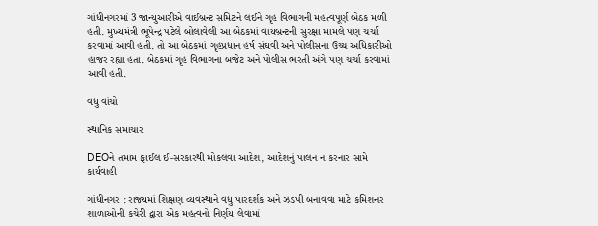ગાંધીનગરમાં 3 જાન્યુઆરીએ વાઈબ્રન્ટ સમિટને લઈને ગૃહ વિભાગની મહત્વપૂર્ણ બેઠક મળી હતી. મુખ્યમંત્રી ભૂપેન્દ્ર પટેલે બોલાવેલી આ બેઠકમાં વાયબ્રન્ટની સુરક્ષા મામલે પણ ચર્ચા કરવામાં આવી હતી. તો આ બેઠકમાં ગૃહપ્રધાન હર્ષ સંઘવી અને પોલીસના ઉચ્ચ અધિકારીઓ હાજર રહ્યા હતા. બેઠકમાં ગૃહ વિભાગના બજેટ અને પોલીસ ભરતી અંગે પણ ચર્ચા કરવામાં આવી હતી.

વધુ વાંચો

સ્થાનિક સમાચાર

DEOને તમામ ફાઈલ ઈ-સરકારથી મોકલવા આદેશ, આદેશનું પાલન ન કરનાર સામે કાર્યવાહી

ગાંધીનગર : રાજ્યમાં શિક્ષણ વ્યવસ્થાને વધુ પારદર્શક અને ઝડપી બનાવવા માટે કમિશનર શાળાઓની કચેરી દ્વારા એક મહત્વનો નિર્ણય લેવામાં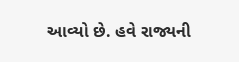આવ્યો છે. હવે રાજ્યની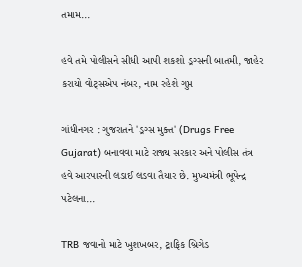તમામ...

હવે તમે પોલીસને સીધી આપી શકશો ડ્રગ્સની બાતમી, જાહેર કરાયો વોટ્સએપ નંબર, નામ રહેશે ગુપ્ત

ગાંધીનગર : ગુજરાતને 'ડ્રગ્સ મુક્ત' (Drugs Free Gujarat) બનાવવા માટે રાજ્ય સરકાર અને પોલીસ તંત્ર હવે આરપારની લડાઈ લડવા તૈયાર છે. મુખ્યમંત્રી ભૂપેન્દ્ર પટેલના...

TRB જવાનો માટે ખુશખબર, ટ્રાફિક બ્રિગેડ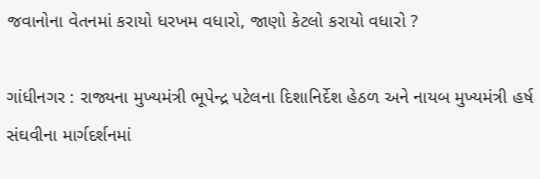જવાનોના વેતનમાં કરાયો ધરખમ વધારો, જાણો કેટલો કરાયો વધારો ?

ગાંધીનગર : રાજ્યના મુખ્યમંત્રી ભૂપેન્દ્ર પટેલના દિશાનિર્દેશ હેઠળ અને નાયબ મુખ્યમંત્રી હર્ષ સંઘવીના માર્ગદર્શનમાં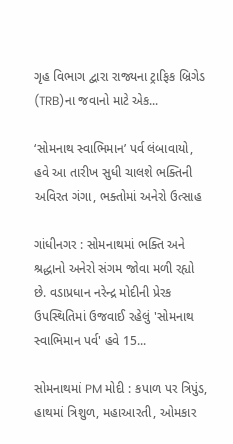ગૃહ વિભાગ દ્વારા રાજ્યના ટ્રાફિક બ્રિગેડ (TRB)ના જવાનો માટે એક...

‘સોમનાથ સ્વાભિમાન’ પર્વ લંબાવાયો, હવે આ તારીખ સુધી ચાલશે ભક્તિની અવિરત ગંગા, ભક્તોમાં અનેરો ઉત્સાહ

ગાંધીનગર : સોમનાથમાં ભક્તિ અને શ્રદ્ધાનો અનેરો સંગમ જોવા મળી રહ્યો છે. વડાપ્રધાન નરેન્દ્ર મોદીની પ્રેરક ઉપસ્થિતિમાં ઉજવાઈ રહેલું 'સોમનાથ સ્વાભિમાન પર્વ' હવે 15...

સોમનાથમાં PM મોદી : કપાળ પર ત્રિપુંડ, હાથમાં ત્રિશુળ, મહાઆરતી, ઓમકાર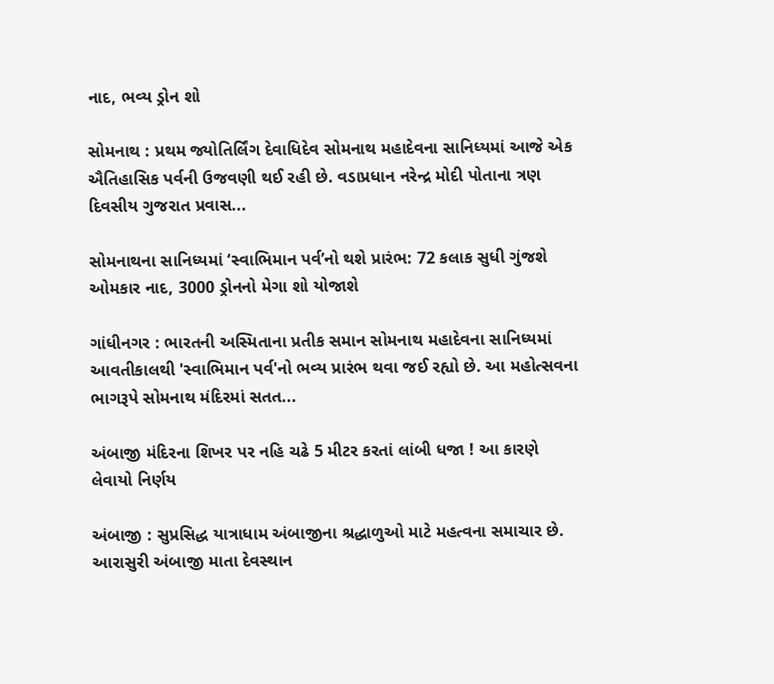નાદ, ભવ્ય ડ્રોન શો

સોમનાથ : પ્રથમ જ્યોતિર્લિંગ દેવાધિદેવ સોમનાથ મહાદેવના સાનિધ્યમાં આજે એક ઐતિહાસિક પર્વની ઉજવણી થઈ રહી છે. વડાપ્રધાન નરેન્દ્ર મોદી પોતાના ત્રણ દિવસીય ગુજરાત પ્રવાસ...

સોમનાથના સાનિધ્યમાં ‘સ્વાભિમાન પર્વ’નો થશે પ્રારંભ: 72 કલાક સુધી ગુંજશે ઓમકાર નાદ, 3000 ડ્રોનનો મેગા શો યોજાશે

ગાંધીનગર : ભારતની અસ્મિતાના પ્રતીક સમાન સોમનાથ મહાદેવના સાનિધ્યમાં આવતીકાલથી 'સ્વાભિમાન પર્વ'નો ભવ્ય પ્રારંભ થવા જઈ રહ્યો છે. આ મહોત્સવના ભાગરૂપે સોમનાથ મંદિરમાં સતત...

અંબાજી મંદિરના શિખર પર નહિ ચઢે 5 મીટર કરતાં લાંબી ધજા ! આ કારણે લેવાયો નિર્ણય

અંબાજી : સુપ્રસિદ્ધ યાત્રાધામ અંબાજીના શ્રદ્ધાળુઓ માટે મહત્વના સમાચાર છે. આરાસુરી અંબાજી માતા દેવસ્થાન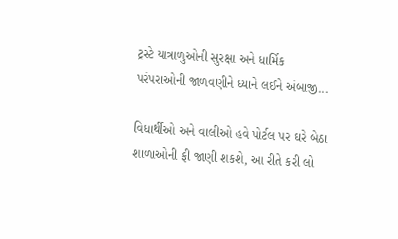ટ્રસ્ટે યાત્રાળુઓની સુરક્ષા અને ધાર્મિક પરંપરાઓની જાળવણીને ધ્યાને લઈને અંબાજી...

વિધાર્થીઓ અને વાલીઓ હવે પોર્ટલ પર ઘરે બેઠા શાળાઓની ફી જાણી શકશે, આ રીતે કરી લો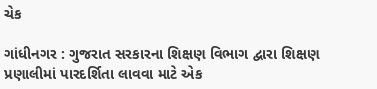ચેક

ગાંધીનગર : ગુજરાત સરકારના શિક્ષણ વિભાગ દ્વારા શિક્ષણ પ્રણાલીમાં પારદર્શિતા લાવવા માટે એક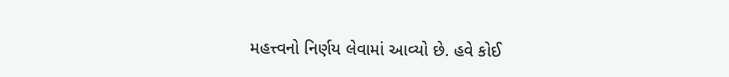મહત્ત્વનો નિર્ણય લેવામાં આવ્યો છે. હવે કોઈ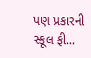પણ પ્રકારની સ્કૂલ ફી...